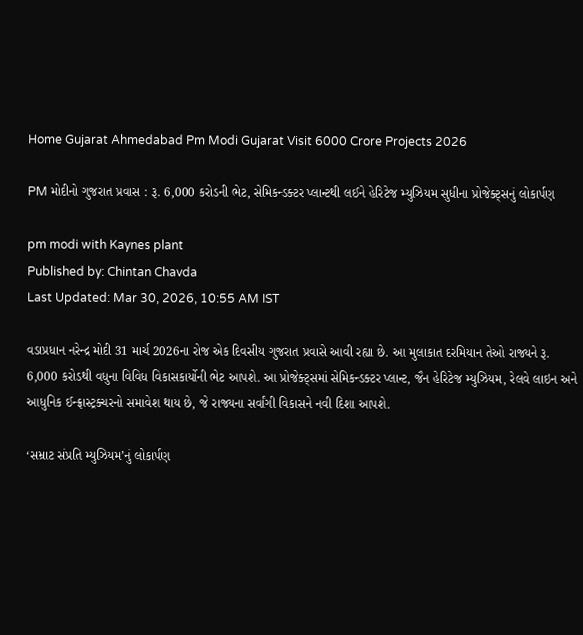Home Gujarat Ahmedabad Pm Modi Gujarat Visit 6000 Crore Projects 2026

PM મોદીનો ગુજરાત પ્રવાસ : રૂ. 6,000 કરોડની ભેટ, સેમિકન્ડક્ટર પ્લાન્ટથી લઈને હેરિટેજ મ્યુઝિયમ સુધીના પ્રોજેક્ટ્સનું લોકાર્પણ

pm modi with Kaynes plant
Published by: Chintan Chavda
Last Updated: Mar 30, 2026, 10:55 AM IST

વડાપ્રધાન નરેન્દ્ર મોદી 31 માર્ચ 2026ના રોજ એક દિવસીય ગુજરાત પ્રવાસે આવી રહ્યા છે. આ મુલાકાત દરમિયાન તેઓ રાજ્યને રૂ. 6,000 કરોડથી વધુના વિવિધ વિકાસકાર્યોની ભેટ આપશે. આ પ્રોજેક્ટ્સમાં સેમિકન્ડક્ટર પ્લાન્ટ, જૈન હેરિટેજ મ્યુઝિયમ, રેલવે લાઇન અને આધુનિક ઈન્ફ્રાસ્ટ્રક્ચરનો સમાવેશ થાય છે, જે રાજ્યના સર્વાંગી વિકાસને નવી દિશા આપશે.

‘સમ્રાટ સંપ્રતિ મ્યુઝિયમ’નું લોકાર્પણ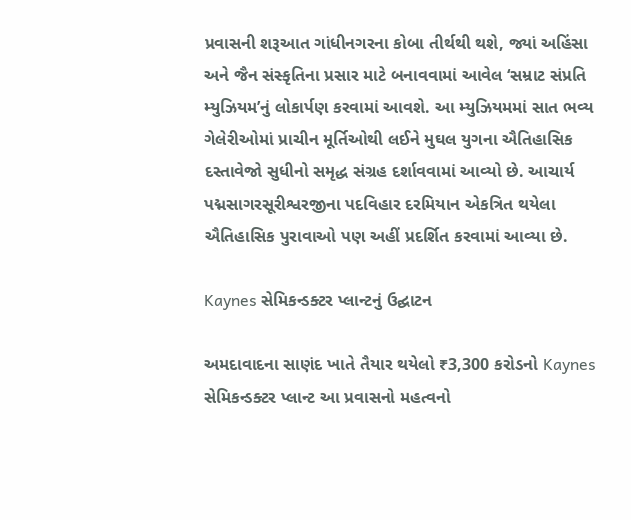પ્રવાસની શરૂઆત ગાંધીનગરના કોબા તીર્થથી થશે, જ્યાં અહિંસા અને જૈન સંસ્કૃતિના પ્રસાર માટે બનાવવામાં આવેલ ‘સમ્રાટ સંપ્રતિ મ્યુઝિયમ’નું લોકાર્પણ કરવામાં આવશે. આ મ્યુઝિયમમાં સાત ભવ્ય ગેલેરીઓમાં પ્રાચીન મૂર્તિઓથી લઈને મુઘલ યુગના ઐતિહાસિક દસ્તાવેજો સુધીનો સમૃદ્ધ સંગ્રહ દર્શાવવામાં આવ્યો છે. આચાર્ય પદ્મસાગરસૂરીશ્વરજીના પદવિહાર દરમિયાન એકત્રિત થયેલા ઐતિહાસિક પુરાવાઓ પણ અહીં પ્રદર્શિત કરવામાં આવ્યા છે.

Kaynes સેમિકન્ડક્ટર પ્લાન્ટનું ઉદ્ઘાટન

અમદાવાદના સાણંદ ખાતે તૈયાર થયેલો ₹3,300 કરોડનો Kaynes સેમિકન્ડક્ટર પ્લાન્ટ આ પ્રવાસનો મહત્વનો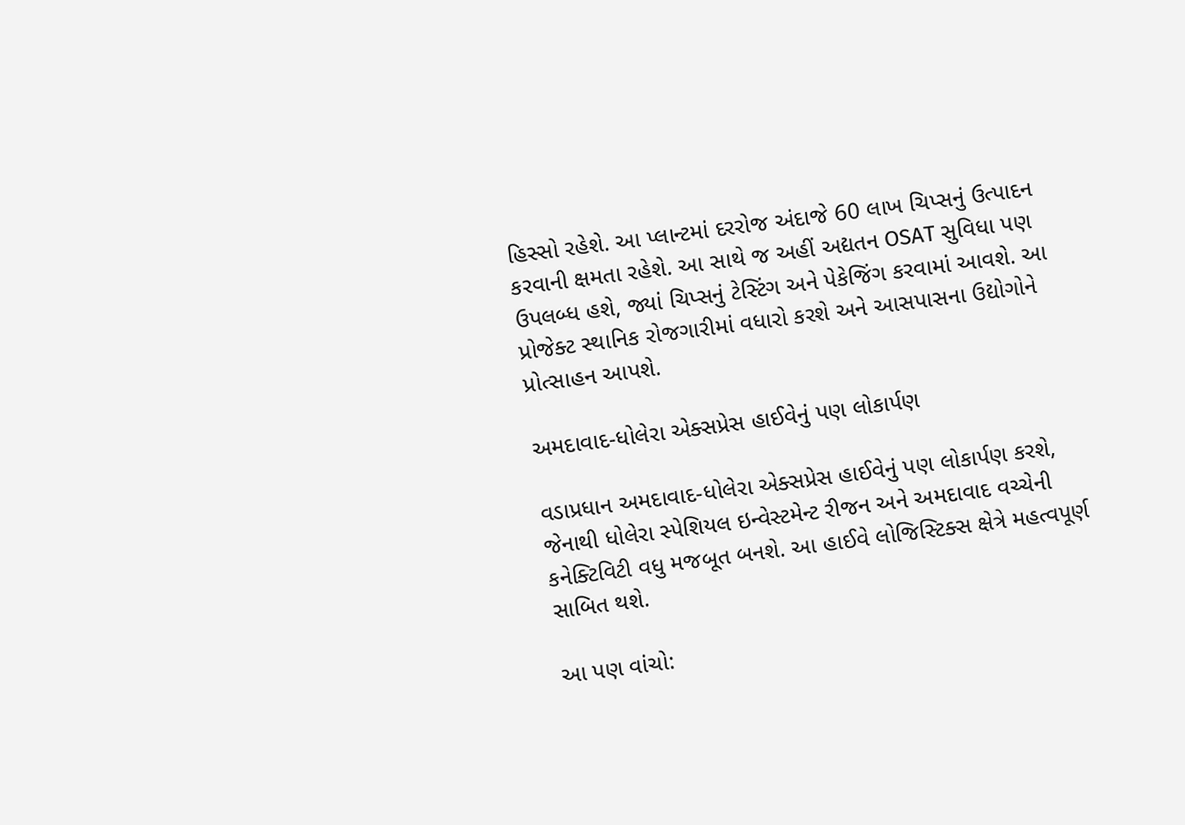હિસ્સો રહેશે. આ પ્લાન્ટમાં દરરોજ અંદાજે 60 લાખ ચિપ્સનું ઉત્પાદન કરવાની ક્ષમતા રહેશે. આ સાથે જ અહીં અદ્યતન OSAT સુવિધા પણ ઉપલબ્ધ હશે, જ્યાં ચિપ્સનું ટેસ્ટિંગ અને પેકેજિંગ કરવામાં આવશે. આ પ્રોજેક્ટ સ્થાનિક રોજગારીમાં વધારો કરશે અને આસપાસના ઉદ્યોગોને પ્રોત્સાહન આપશે.

અમદાવાદ-ધોલેરા એક્સપ્રેસ હાઈવેનું પણ લોકાર્પણ

વડાપ્રધાન અમદાવાદ-ધોલેરા એક્સપ્રેસ હાઈવેનું પણ લોકાર્પણ કરશે, જેનાથી ધોલેરા સ્પેશિયલ ઇન્વેસ્ટમેન્ટ રીજન અને અમદાવાદ વચ્ચેની કનેક્ટિવિટી વધુ મજબૂત બનશે. આ હાઈવે લોજિસ્ટિક્સ ક્ષેત્રે મહત્વપૂર્ણ સાબિત થશે.

આ પણ વાંચો: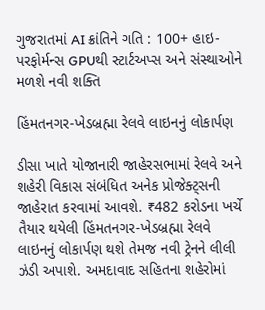ગુજરાતમાં AI ક્રાંતિને ગતિ : 100+ હાઇ-પરફોર્મન્સ GPUથી સ્ટાર્ટઅપ્સ અને સંસ્થાઓને મળશે નવી શક્તિ

હિંમતનગર-ખેડબ્રહ્મા રેલવે લાઇનનું લોકાર્પણ

ડીસા ખાતે યોજાનારી જાહેરસભામાં રેલવે અને શહેરી વિકાસ સંબંધિત અનેક પ્રોજેક્ટ્સની જાહેરાત કરવામાં આવશે. ₹482 કરોડના ખર્ચે તૈયાર થયેલી હિંમતનગર-ખેડબ્રહ્મા રેલવે લાઇનનું લોકાર્પણ થશે તેમજ નવી ટ્રેનને લીલી ઝંડી અપાશે. અમદાવાદ સહિતના શહેરોમાં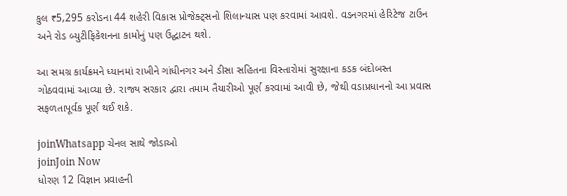કુલ ₹5,295 કરોડના 44 શહેરી વિકાસ પ્રોજેક્ટ્સનો શિલાન્યાસ પણ કરવામાં આવશે. વડનગરમાં હેરિટેજ ટાઉન અને રોડ બ્યુટીફિકેશનના કામોનું પણ ઉદ્ઘાટન થશે.

આ સમગ્ર કાર્યક્રમને ધ્યાનમાં રાખીને ગાંધીનગર અને ડીસા સહિતના વિસ્તારોમાં સુરક્ષાના કડક બંદોબસ્ત ગોઠવવામાં આવ્યા છે. રાજ્ય સરકાર દ્વારા તમામ તૈયારીઓ પૂર્ણ કરવામાં આવી છે, જેથી વડાપ્રધાનનો આ પ્રવાસ સફળતાપૂર્વક પૂર્ણ થઈ શકે.

joinWhatsapp ચેનલ સાથે જોડાઓ
joinJoin Now
ધોરણ 12 વિજ્ઞાન પ્રવાહની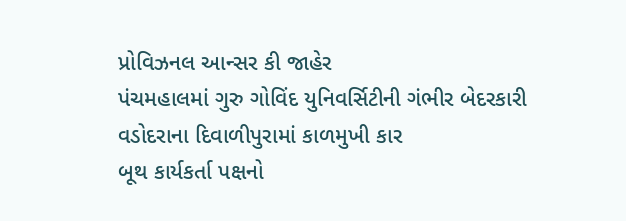પ્રોવિઝનલ આન્સર કી જાહેર
પંચમહાલમાં ગુરુ ગોવિંદ યુનિવર્સિટીની ગંભીર બેદરકારી
વડોદરાના દિવાળીપુરામાં કાળમુખી કાર
બૂથ કાર્યકર્તા પક્ષનો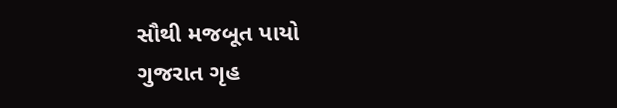સૌથી મજબૂત પાયો
ગુજરાત ગૃહ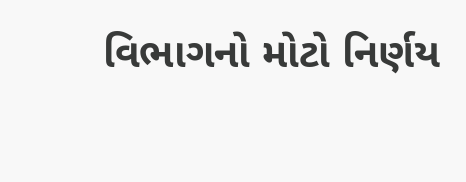વિભાગનો મોટો નિર્ણય